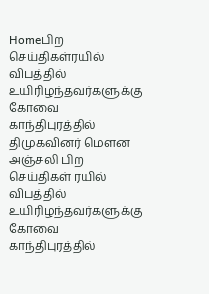Homeபிற செய்திகள்ரயில் விபத்தில் உயிரிழந்தவர்களுக்கு கோவை காந்திபுரத்தில் திமுகவினர் மௌன அஞ்சலி பிற செய்திகள் ரயில் விபத்தில் உயிரிழந்தவர்களுக்கு கோவை காந்திபுரத்தில்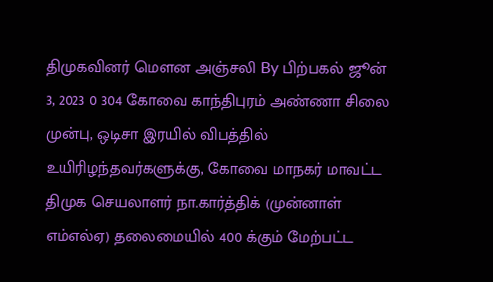திமுகவினர் மௌன அஞ்சலி By பிற்பகல் ஜூன் 3, 2023 0 304 கோவை காந்திபுரம் அண்ணா சிலை முன்பு, ஒடிசா இரயில் விபத்தில் உயிரிழந்தவர்களுக்கு, கோவை மாநகர் மாவட்ட திமுக செயலாளர் நா.கார்த்திக் (முன்னாள் எம்எல்ஏ) தலைமையில் 400 க்கும் மேற்பட்ட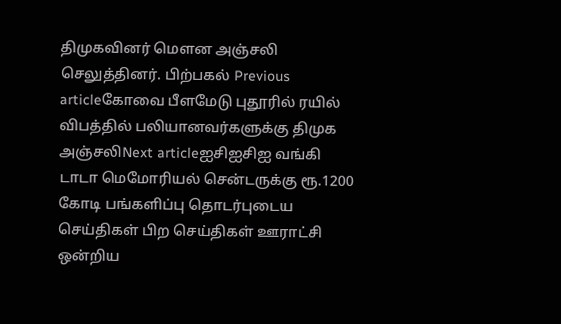திமுகவினர் மௌன அஞ்சலி செலுத்தினர். பிற்பகல் Previous articleகோவை பீளமேடு புதூரில் ரயில் விபத்தில் பலியானவர்களுக்கு திமுக அஞ்சலிNext articleஐசிஐசிஐ வங்கி டாடா மெமோரியல் சென்டருக்கு ரூ.1200 கோடி பங்களிப்பு தொடர்புடைய செய்திகள் பிற செய்திகள் ஊராட்சி ஒன்றிய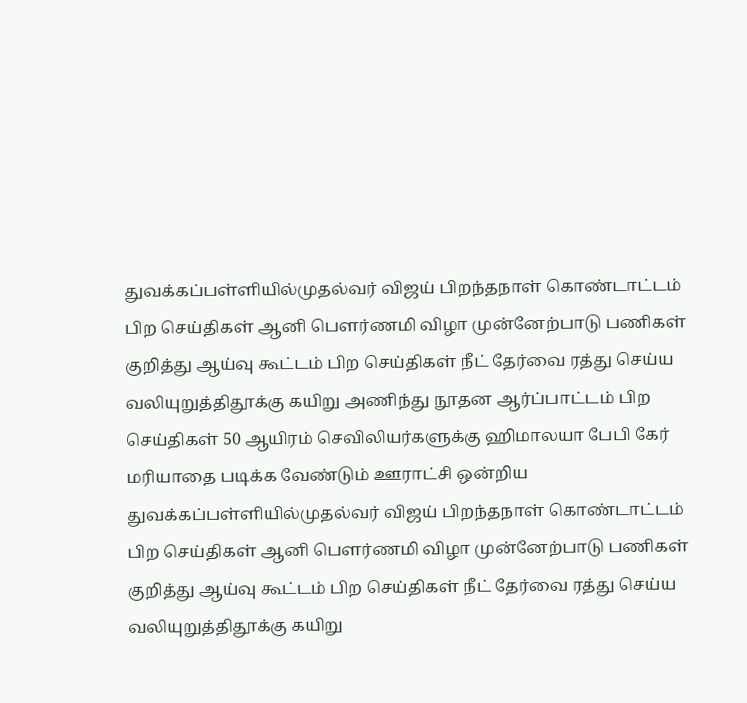துவக்கப்பள்ளியில்முதல்வர் விஜய் பிறந்தநாள் கொண்டாட்டம் பிற செய்திகள் ஆனி பௌர்ணமி விழா முன்னேற்பாடு பணிகள் குறித்து ஆய்வு கூட்டம் பிற செய்திகள் நீட் தேர்வை ரத்து செய்ய வலியுறுத்திதூக்கு கயிறு அணிந்து நூதன ஆர்ப்பாட்டம் பிற செய்திகள் 50 ஆயிரம் செவிலியர்களுக்கு ஹிமாலயா பேபி கேர் மரியாதை படிக்க வேண்டும் ஊராட்சி ஒன்றிய துவக்கப்பள்ளியில்முதல்வர் விஜய் பிறந்தநாள் கொண்டாட்டம் பிற செய்திகள் ஆனி பௌர்ணமி விழா முன்னேற்பாடு பணிகள் குறித்து ஆய்வு கூட்டம் பிற செய்திகள் நீட் தேர்வை ரத்து செய்ய வலியுறுத்திதூக்கு கயிறு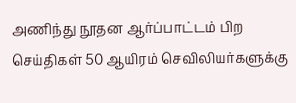அணிந்து நூதன ஆர்ப்பாட்டம் பிற செய்திகள் 50 ஆயிரம் செவிலியர்களுக்கு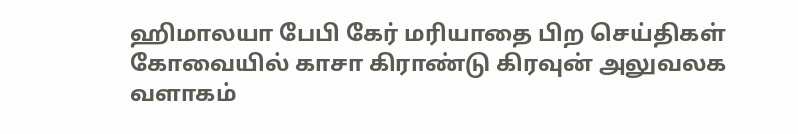ஹிமாலயா பேபி கேர் மரியாதை பிற செய்திகள் கோவையில் காசா கிராண்டு கிரவுன் அலுவலக வளாகம்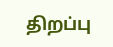திறப்பு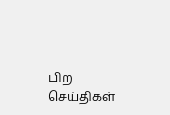பிற செய்திகள்